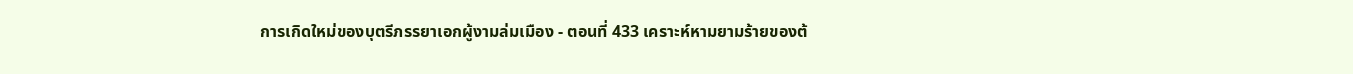การเกิดใหม่ของบุตรีภรรยาเอกผู้งามล่มเมือง - ตอนที่ 433 เคราะห์หามยามร้ายของต้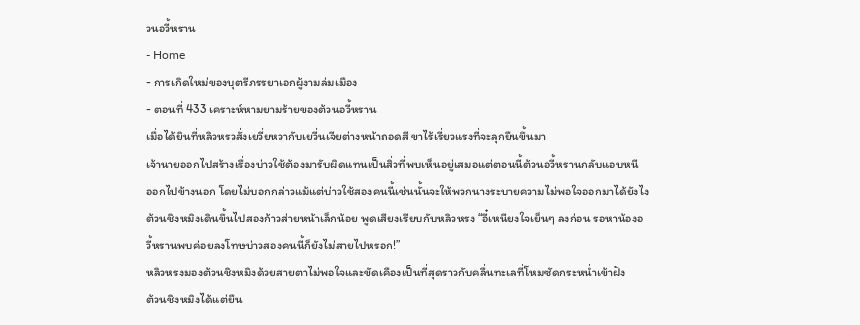วนอวี้หราน
- Home
- การเกิดใหม่ของบุตรีภรรยาเอกผู้งามล่มเมือง
- ตอนที่ 433 เคราะห์หามยามร้ายของต้วนอวี้หราน
เมื่อได้ยินที่หลิวหรวสั่งเยวี่ยหวากับเยวี่นเจียต่างหน้าถอดสี ขาไร้เรี่ยวแรงที่จะลุกยืนขึ้นมา
เจ้านายออกไปสร้างเรื่องบ่าวใช้ต้องมารับผิดแทนเป็นสิ่วที่พบเห็นอยู่เสมอแต่ตอนนี้ต้วนอวี้หรานกลับแอบหนี
ออกไปข้างนอก โดยไม่บอกกล่าวแม้แต่บ่าวใช้สองคนนี้เช่นนั้นจะให้พวกนางระบายความไม่พอใจออกมาได้ยังไง
ต้วนชิงหมิงเดินขึ้นไปสองก้าวส่ายหน้าเล็กน้อย พูดเสียงเรียบกับหลิวหรง “อี๋เหนียงใจเย็นๆ ลงก่อน รอหาน้องอ
วี้หรานพบค่อยลงโทษบ่าวสองคนนี้ก็ยังไม่สายไปหรอก!”
หลิวหรงมองต้วนชิงหมิงด้วยสายตาไม่พอใจและขัดเคืองเป็นที่สุดราวกับคลื่นทะเลที่โหมซัดกระหนํ่าเข้าฝัง
ต้วนชิงหมิงได้แต่ยืน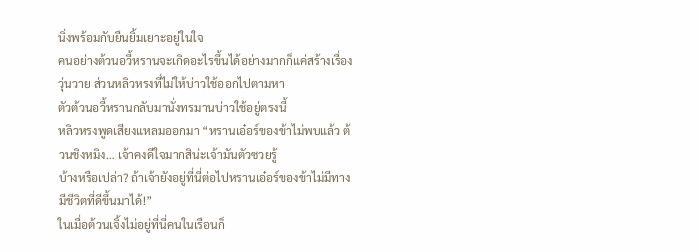นิ่งพร้อมกับยืนยิ้มเยาะอยู่ในใจ
คนอย่างต้วนอวี้หรานจะเกิดอะไรขึ้นได้อย่างมากก็แค่สร้างเรื่องวุ่นวาย ส่วนหลิวหรงที่ไม่ให้บ่าวใช้ออกไปตามหา
ตัวต้วนอวี้หรานกลับมานั่งทรมานบ่าวใช้อยู่ตรงนี้
หลิวหรงพูดเสียงแหลมออกมา “หรานเอ๋อร์ของข้าไม่พบแล้ว ต้วนชิงหมิง… เจ้าคงดีใจมากสิน่ะเจ้ามันตัวซวยรู้
บ้างหรือเปล่า? ถ้าเจ้ายังอยู่ที่นี่ต่อไปหรานเอ๋อร์ของข้าไม่มีทางมีชีวิตที่ดีขึ้นมาได้!”
ในเมื่อต้วนเจิ้งไม่อยู่ที่นี่คนในเรือนก็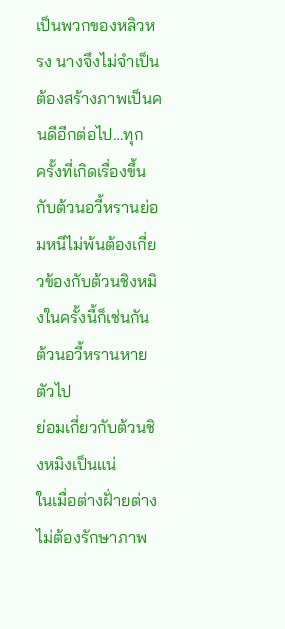เป็นพวกของหลิวหรง นางจึงไม่จำเป็นต้องสร้างภาพเป็นคนดีอีกต่อไป…ทุก
ครั้งที่เกิดเรื่องขึ้นกับต้วนอวี้หรานย่อมหนีไม่พ้นต้องเกี่ยวข้องกับต้วนชิงหมิงในครั้งนี้ก็เช่นกัน ต้วนอวี้หรานหายตัวไป
ย่อมเกี่ยวกับต้วนชิงหมิงเป็นแน่
ในเมื่อต่างฝั่ายต่างไม่ต้องรักษาภาพ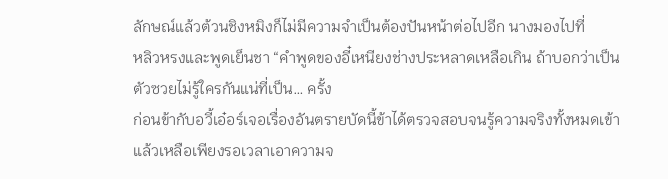ลักษณ์แล้วต้วนชิงหมิงก็ไม่มีความจำเป็นต้องปันหน้าต่อไปอีก นางมองไปที่
หลิวหรงและพูดเย็นชา “คำพูดของอี๋เหนียงช่างประหลาดเหลือเกิน ถ้าบอกว่าเป็นตัวซวยไม่รู้ใครกันแน่ที่เป็น… ครั้ง
ก่อนข้ากับอวี้เอ๋อร์เจอเรื่องอันตรายบัดนี้ข้าได้ตรวจสอบจนรู้ความจริงทั้งหมดเข้าแล้วเหลือเพียงรอเวลาเอาความจ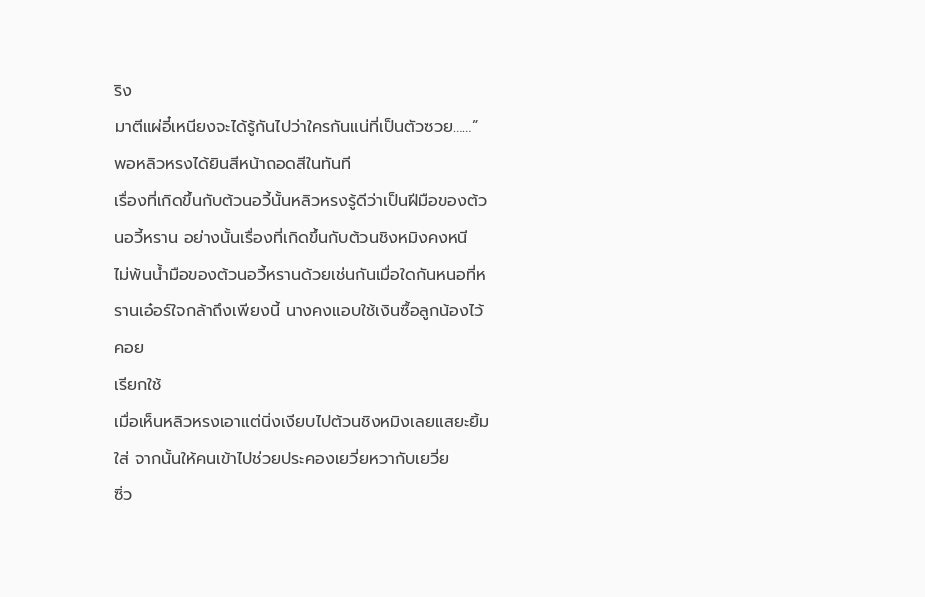ริง
มาตีแผ่อี๋เหนียงจะได้รู้กันไปว่าใครกันแน่ที่เป็นตัวซวย……”
พอหลิวหรงได้ยินสีหน้าถอดสีในทันที
เรื่องที่เกิดขึ้นกับต้วนอวี้นั้นหลิวหรงรู้ดีว่าเป็นฝีมือของต้วนอวี้หราน อย่างนั้นเรื่องที่เกิดขึ้นกับต้วนชิงหมิงคงหนี
ไม่พ้นนํ้ามือของต้วนอวี้หรานด้วยเช่นกันเมื่อใดกันหนอที่หรานเอ๋อร์ใจกล้าถึงเพียงนี้ นางคงแอบใช้เงินซื้อลูกน้องไว้คอย
เรียกใช้
เมื่อเห็นหลิวหรงเอาแต่นิ่งเงียบไปต้วนชิงหมิงเลยแสยะยิ้มใส่ จากนั้นให้คนเข้าไปช่วยประคองเยวี่ยหวากับเยวี่ย
ซิ่ว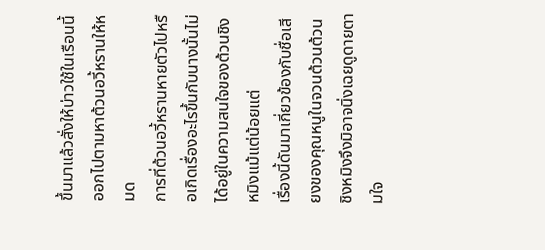ขึ้นมาแล้วสั่งให้บ่าวใช้ในเรือนนี้ออกไปตามหาต้วนอวี้หรานให้หมด
การที่ต้วนอวี้หรานหายตัวไปหรือเกิดเรื่องอะไรขึ้นกับนางนั้นไม่ได้อยู่ในความสนใจของต้วนชิงหมิงแม้แต่น้อยแต่
เรื่องนี้ดันมาเกี่ยวข้องกับชื่อเสียงของคุณหนูในจวนต้วนต้วนชิงหมิงจึงมิอาจนิ่งเฉยดูดายตามใจ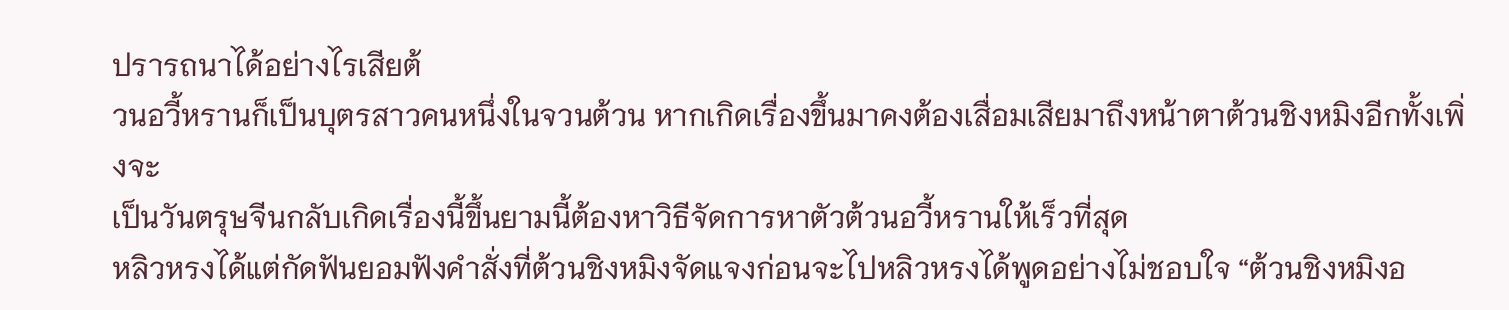ปรารถนาได้อย่างไรเสียต้
วนอวี้หรานก็เป็นบุตรสาวคนหนึ่งในจวนต้วน หากเกิดเรื่องขึ้นมาคงต้องเสื่อมเสียมาถึงหน้าตาต้วนชิงหมิงอีกทั้งเพิ่งจะ
เป็นวันตรุษจีนกลับเกิดเรื่องนี้ขึ้นยามนี้ต้องหาวิธีจัดการหาตัวต้วนอวี้หรานให้เร็วที่สุด
หลิวหรงได้แต่กัดฟันยอมฟังคำสั่งที่ต้วนชิงหมิงจัดแจงก่อนจะไปหลิวหรงได้พูดอย่างไม่ชอบใจ “ต้วนชิงหมิงอ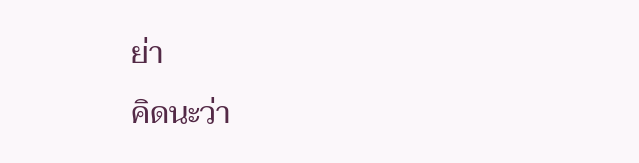ย่า
คิดนะว่า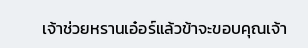เจ้าช่วยหรานเอ๋อร์แล้วข้าจะขอบคุณเจ้า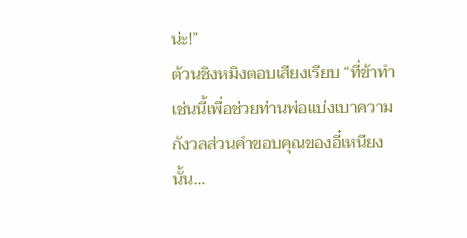น่ะ!”
ต้วนชิงหมิงตอบเสียงเรียบ “ที่ข้าทำเช่นนี้เพื่อช่วยท่านพ่อแบ่งเบาความกังวลส่วนคำขอบคุณของอี๋เหนียงนั้น…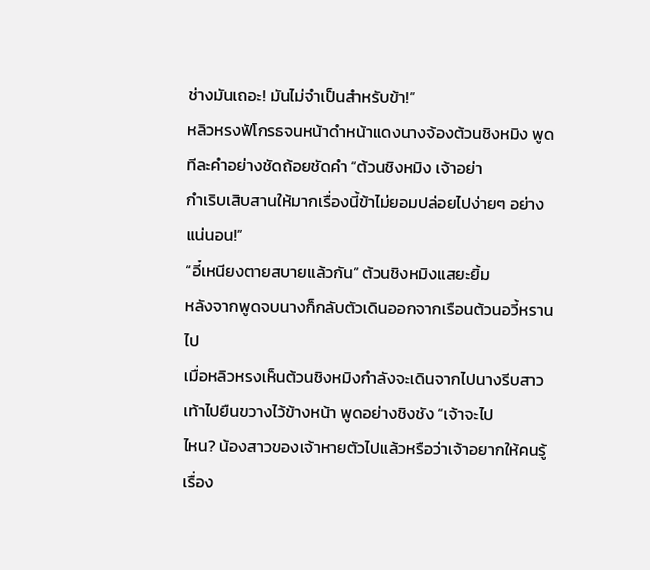ช่างมันเถอะ! มันไม่จำเป็นสำหรับข้า!”
หลิวหรงฟัโกรธจนหน้าดำหน้าแดงนางจ้องต้วนชิงหมิง พูดทีละคำอย่างชัดถ้อยชัดคำ “ต้วนชิงหมิง เจ้าอย่า
กำเริบเสิบสานให้มากเรื่องนี้ข้าไม่ยอมปล่อยไปง่ายๆ อย่างแน่นอน!”
“อี๋เหนียงตายสบายแล้วกัน” ต้วนชิงหมิงแสยะยิ้ม
หลังจากพูดจบนางก็กลับตัวเดินออกจากเรือนต้วนอวี้หรานไป
เมื่อหลิวหรงเห็นต้วนชิงหมิงกำลังจะเดินจากไปนางรีบสาวเท้าไปยืนขวางไว้ข้างหน้า พูดอย่างชิงชัง “เจ้าจะไป
ไหน? น้องสาวของเจ้าหายตัวไปแล้วหรือว่าเจ้าอยากให้คนรู้เรื่อง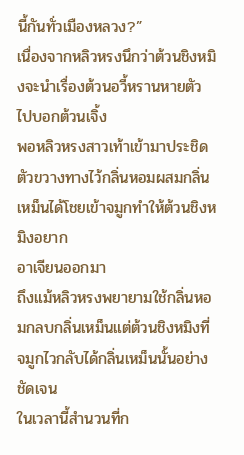นี้กันทั่วเมืองหลวง?”
เนื่องจากหลิวหรงนึกว่าต้วนชิงหมิงจะนำเรื่องต้วนอวี้หรานหายตัวไปบอกต้วนเจิ้ง
พอหลิวหรงสาวเท้าเข้ามาประชิดตัวขวางทางไว้กลิ่นหอมผสมกลิ่นเหม็นได้โชยเข้าจมูกทำให้ต้วนชิงหมิงอยาก
อาเจียนออกมา
ถึงแม้หลิวหรงพยายามใช้กลิ่นหอมกลบกลิ่นเหม็นแต่ต้วนชิงหมิงที่จมูกไวกลับได้กลิ่นเหม็นนั้นอย่างชัดเจน
ในเวลานี้สำนวนที่ก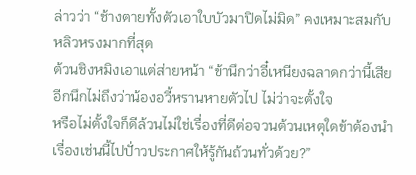ล่าวว่า “ช้างตายทั้งตัวเอาใบบัวมาปิดไม่มิด” คงเหมาะสมกับหลิวหรงมากที่สุด
ต้วนชิงหมิงเอาแต่ส่ายหน้า “ข้านึกว่าอี๋เหนียงฉลาดกว่านี้เสียอีกนึกไม่ถึงว่าน้องอวี้หรานหายตัวไป ไม่ว่าจะตั้งใจ
หรือไม่ตั้งใจก็ดีล้วนไม่ใช่เรื่องที่ดีต่อจวนต้วนเหตุใดข้าต้องนำเรื่องเช่นนี้ไปปั่าวประกาศให้รู้กันถ้วนทั่วด้วย?”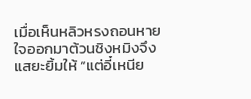เมื่อเห็นหลิวหรงถอนหายใจออกมาต้วนชิงหมิงจึงแสยะยิ้มให้ “แต่อี๋เหนีย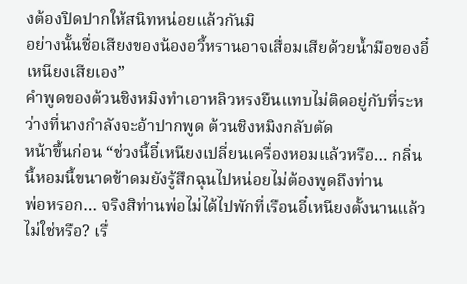งต้องปิดปากให้สนิทหน่อยแล้วกันมิ
อย่างนั้นชื่อเสียงของน้องอวี้หรานอาจเสื่อมเสียด้วยนํ้ามือของอี๋เหนียงเสียเอง”
คำพูดของต้วนชิงหมิงทำเอาหลิวหรงยืนแทบไม่ติดอยู่กับที่ระหว่างที่นางกำลังจะอ้าปากพูด ต้วนชิงหมิงกลับตัด
หน้าขึ้นก่อน “ช่วงนี้อี๋เหนียงเปลี่ยนเครื่องหอมแล้วหรือ… กลิ่นนี้หอมนี้ขนาดข้าดมยังรู้สึกฉุนไปหน่อยไม่ต้องพูดถึงท่าน
พ่อหรอก… จริงสิท่านพ่อไม่ได้ไปพักที่เรือนอี๋เหนียงตั้งนานแล้วไม่ใช่หรือ? เรื่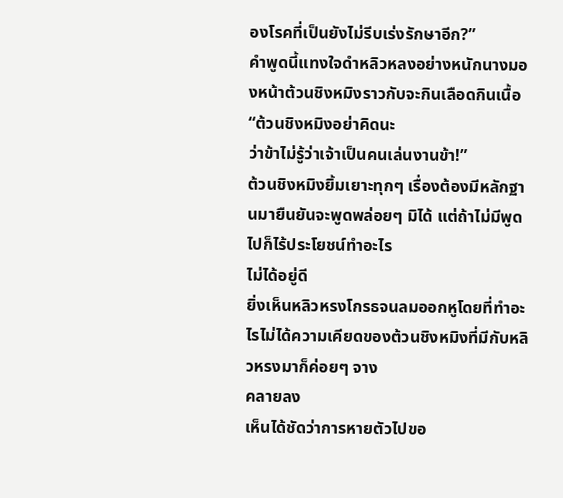องโรคที่เป็นยังไม่รีบเร่งรักษาอีก?”
คำพูดนี้แทงใจดำหลิวหลงอย่างหนักนางมองหน้าต้วนชิงหมิงราวกับจะกินเลือดกินเนื้อ “ต้วนชิงหมิงอย่าคิดนะ
ว่าข้าไม่รู้ว่าเจ้าเป็นคนเล่นงานข้า!”
ต้วนชิงหมิงยิ้มเยาะทุกๆ เรื่องต้องมีหลักฐานมายืนยันจะพูดพล่อยๆ มิได้ แต่ถ้าไม่มีพูดไปก็ไร้ประโยชน์ทำอะไร
ไม่ได้อยู่ดี
ยิ่งเห็นหลิวหรงโกรธจนลมออกหูโดยที่ทำอะไรไม่ได้ความเคียดของต้วนชิงหมิงที่มีกับหลิวหรงมาก็ค่อยๆ จาง
คลายลง
เห็นได้ชัดว่าการหายตัวไปขอ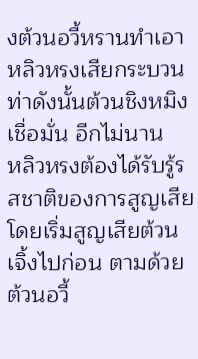งต้วนอวี้หรานทำเอาหลิวหรงเสียกระบวนท่าดังนั้นต้วนชิงหมิงเชื่อมั่น อีกไม่นาน
หลิวหรงต้องได้รับรู้รสชาติของการสูญเสีย
โดยเริ่มสูญเสียต้วนเจิ้งไปก่อน ตามด้วยต้วนอวี้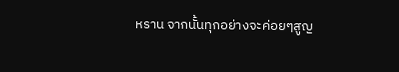หราน จากนั้นทุกอย่างจะค่อยๆสูญ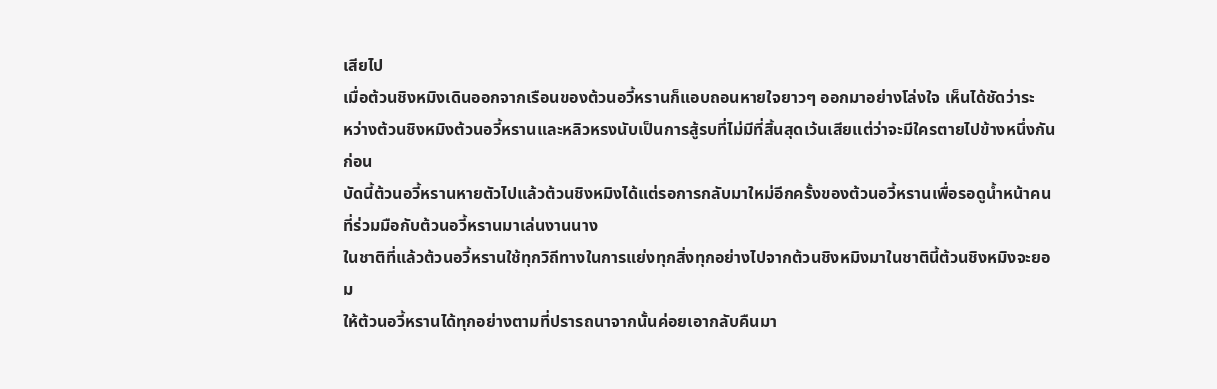เสียไป
เมื่อต้วนชิงหมิงเดินออกจากเรือนของต้วนอวี้หรานก็แอบถอนหายใจยาวๆ ออกมาอย่างโล่งใจ เห็นได้ชัดว่าระ
หว่างต้วนชิงหมิงต้วนอวี้หรานและหลิวหรงนับเป็นการสู้รบที่ไม่มีที่สิ้นสุดเว้นเสียแต่ว่าจะมีใครตายไปข้างหนึ่งกันก่อน
บัดนี้ต้วนอวี้หรานหายตัวไปแล้วต้วนชิงหมิงได้แต่รอการกลับมาใหม่อีกครั้งของต้วนอวี้หรานเพื่อรอดูนํ้าหน้าคน
ที่ร่วมมือกับต้วนอวี้หรานมาเล่นงานนาง
ในชาติที่แล้วต้วนอวี้หรานใช้ทุกวิถีทางในการแย่งทุกสิ่งทุกอย่างไปจากต้วนชิงหมิงมาในชาตินี้ต้วนชิงหมิงจะยอม
ให้ต้วนอวี้หรานได้ทุกอย่างตามที่ปรารถนาจากนั้นค่อยเอากลับคืนมา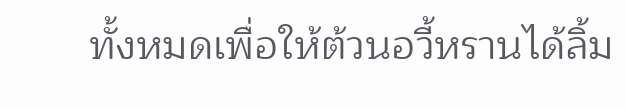ทั้งหมดเพื่อให้ต้วนอวี้หรานได้ลิ้ม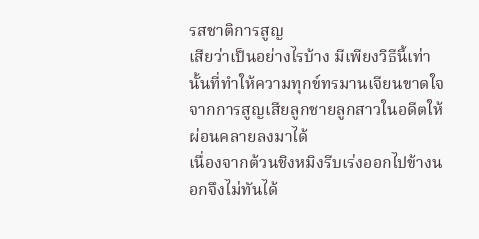รสชาติการสูญ
เสียว่าเป็นอย่างไรบ้าง มีเพียงวิธีนี้เท่านั้นที่ทำให้ความทุกข์ทรมานเจียนขาดใจจากการสูญเสียลูกชายลูกสาวในอดีตให้
ผ่อนคลายลงมาได้
เนื่องจากต้วนชิงหมิงรีบเร่งออกไปข้างนอกจึงไม่ทันได้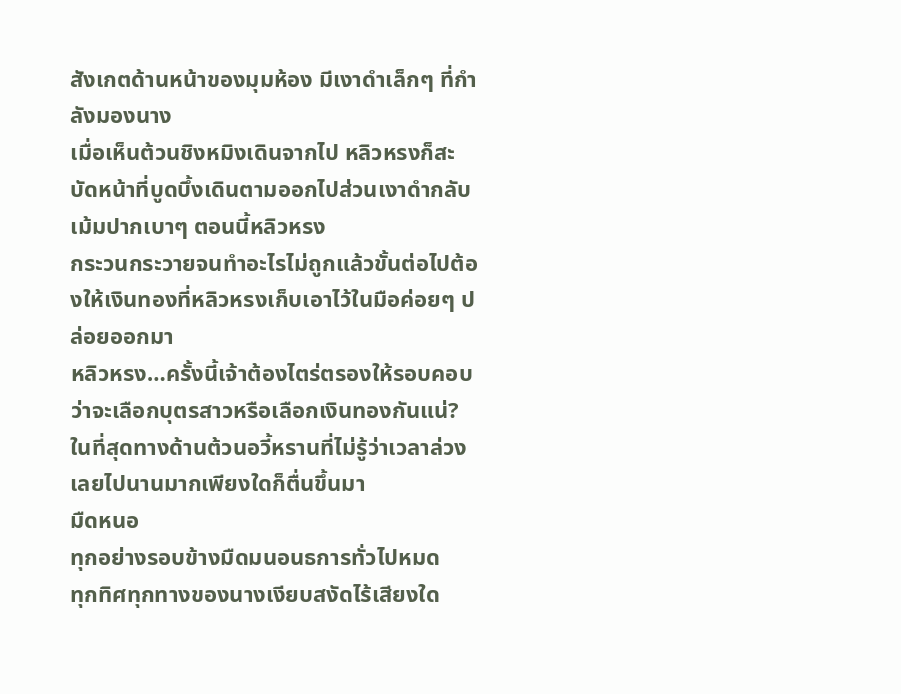สังเกตด้านหน้าของมุมห้อง มีเงาดำเล็กๆ ที่กำลังมองนาง
เมื่อเห็นต้วนชิงหมิงเดินจากไป หลิวหรงก็สะบัดหน้าที่บูดบึ้งเดินตามออกไปส่วนเงาดำกลับเม้มปากเบาๆ ตอนนี้หลิวหรง
กระวนกระวายจนทำอะไรไม่ถูกแล้วขั้นต่อไปต้องให้เงินทองที่หลิวหรงเก็บเอาไว้ในมือค่อยๆ ปล่อยออกมา
หลิวหรง…ครั้งนี้เจ้าต้องไตร่ตรองให้รอบคอบ ว่าจะเลือกบุตรสาวหรือเลือกเงินทองกันแน่?
ในที่สุดทางด้านต้วนอวี้หรานที่ไม่รู้ว่าเวลาล่วงเลยไปนานมากเพียงใดก็ตื่นขึ้นมา
มืดหนอ
ทุกอย่างรอบข้างมืดมนอนธการทั่วไปหมด
ทุกทิศทุกทางของนางเงียบสงัดไร้เสียงใด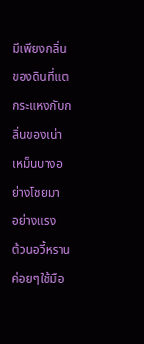มีเพียงกลิ่นของดินที่แตกระแหงกับกลิ่นของเน่าเหม็นบางอย่างโชยมา
อย่างแรง
ต้วนอวี้หรานค่อยๆใช้มือ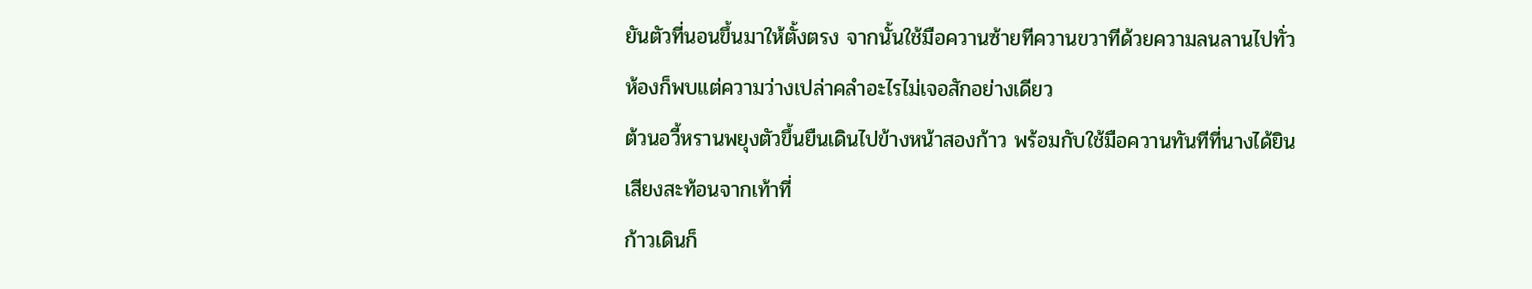ยันตัวที่นอนขึ้นมาให้ตั้งตรง จากนั้นใช้มือควานซ้ายทีควานขวาทีด้วยความลนลานไปทั่ว
ห้องก็พบแต่ความว่างเปล่าคลำอะไรไม่เจอสักอย่างเดียว
ต้วนอวี้หรานพยุงตัวขึ้นยืนเดินไปข้างหน้าสองก้าว พร้อมกับใช้มือควานทันทีที่นางได้ยินเสียงสะท้อนจากเท้าที่
ก้าวเดินก็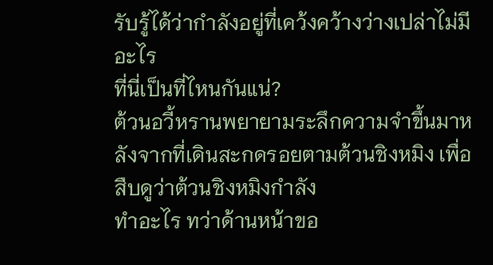รับรู้ได้ว่ากำลังอยู่ที่เคว้งคว้างว่างเปล่าไม่มีอะไร
ที่นี่เป็นที่ไหนกันแน่?
ต้วนอวี้หรานพยายามระลึกความจำขึ้นมาหลังจากที่เดินสะกดรอยตามต้วนชิงหมิง เพื่อสืบดูว่าต้วนชิงหมิงกำลัง
ทำอะไร ทว่าด้านหน้าขอ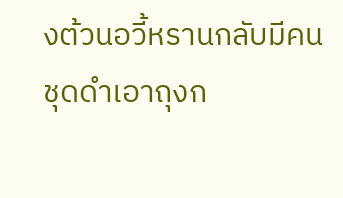งต้วนอวี้หรานกลับมีคนชุดดำเอาถุงก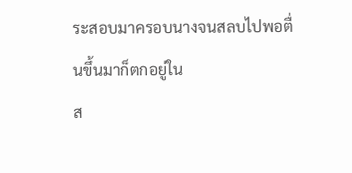ระสอบมาครอบนางจนสลบไปพอตื่นขึ้นมาก็ตกอยู่ใน
ส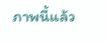ภาพนี้แล้ว